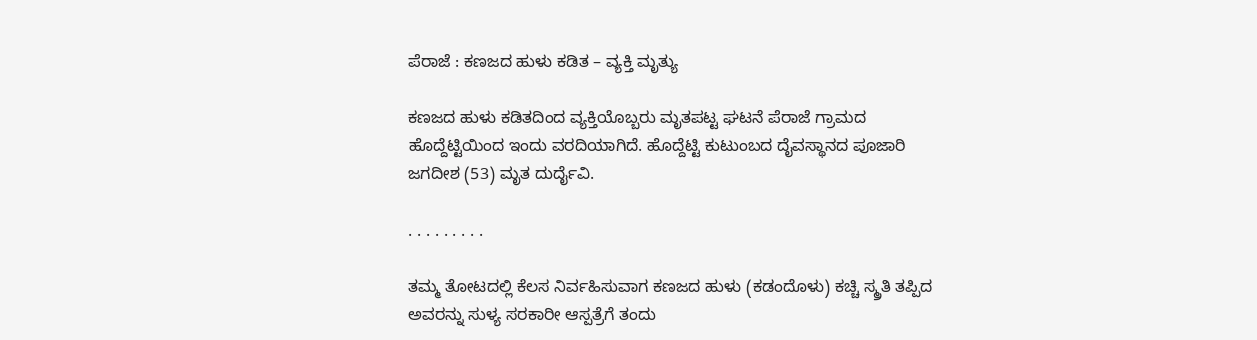ಪೆರಾಜೆ : ಕಣಜದ ಹುಳು ಕಡಿತ – ವ್ಯಕ್ತಿ ಮೃತ್ಯು

ಕಣಜದ ಹುಳು ಕಡಿತದಿಂದ ವ್ಯಕ್ತಿಯೊಬ್ಬರು ಮೃತಪಟ್ಟ ಘಟನೆ ಪೆರಾಜೆ ಗ್ರಾಮದ ಹೊದ್ದೆಟ್ಟಿಯಿಂದ ಇಂದು ವರದಿಯಾಗಿದೆ. ಹೊದ್ದೆಟ್ಟಿ ಕುಟುಂಬದ ದೈವಸ್ಥಾನದ ಪೂಜಾರಿ ಜಗದೀಶ (53) ಮೃತ ದುರ್ದೈವಿ.

. . . . . . . . .

ತಮ್ಮ ತೋಟದಲ್ಲಿ ಕೆಲಸ ನಿರ್ವಹಿಸುವಾಗ ಕಣಜದ ಹುಳು (ಕಡಂದೊಳು) ಕಚ್ಚಿ ಸ್ಮ್ರತಿ ತಪ್ಪಿದ ಅವರನ್ನು ಸುಳ್ಯ ಸರಕಾರೀ ಆಸ್ಪತ್ರೆಗೆ ತಂದು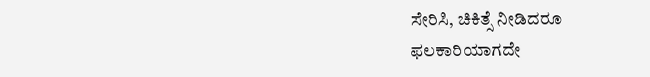ಸೇರಿಸಿ, ಚಿಕಿತ್ಸೆ ನೀಡಿದರೂ ಫಲಕಾರಿಯಾಗದೇ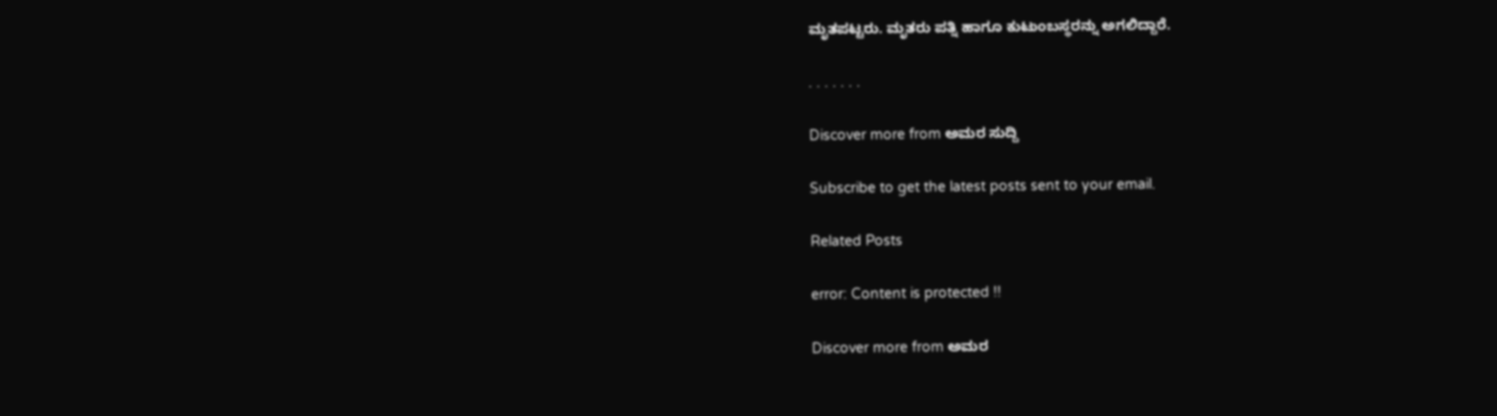ಮೃತಪಟ್ಟರು. ಮೃತರು ಪತ್ನಿ ಹಾಗೂ ಕುಟುಂಬಸ್ಥರನ್ನು ಅಗಲಿದ್ದಾರೆ.

. . . . . . .

Discover more from ಅಮರ ಸುದ್ದಿ

Subscribe to get the latest posts sent to your email.

Related Posts

error: Content is protected !!

Discover more from ಅಮರ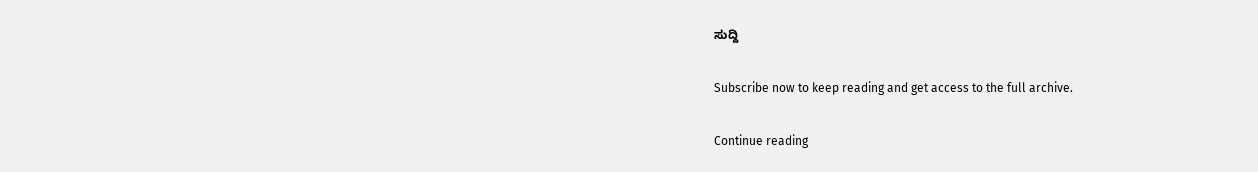ಸುದ್ದಿ

Subscribe now to keep reading and get access to the full archive.

Continue reading